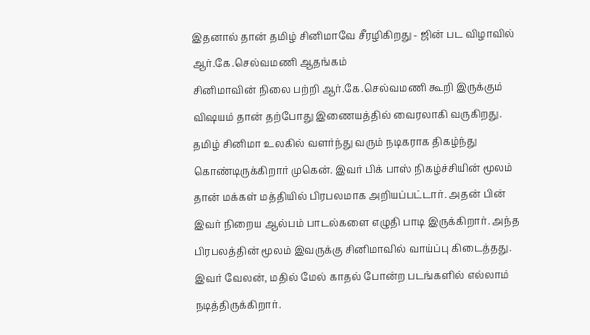இதனால் தான் தமிழ் சினிமாவே சீரழிகிறது - ஜின் பட விழாவில் ஆர்.கே.செல்வமணி ஆதங்கம்
சினிமாவின் நிலை பற்றி ஆர்.கே.செல்வமணி கூறி இருக்கும் விஷயம் தான் தற்போது இணையத்தில் வைரலாகி வருகிறது. தமிழ் சினிமா உலகில் வளர்ந்து வரும் நடிகராக திகழ்ந்து கொண்டிருக்கிறார் முகென். இவர் பிக் பாஸ் நிகழ்ச்சியின் மூலம் தான் மக்கள் மத்தியில் பிரபலமாக அறியப்பட்டார். அதன் பின் இவர் நிறைய ஆல்பம் பாடல்களை எழுதி பாடி இருக்கிறார். அந்த பிரபலத்தின் மூலம் இவருக்கு சினிமாவில் வாய்ப்பு கிடைத்தது. இவர் வேலன், மதில் மேல் காதல் போன்ற படங்களில் எல்லாம் நடித்திருக்கிறார்.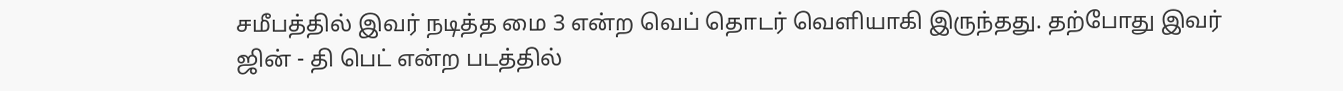சமீபத்தில் இவர் நடித்த மை 3 என்ற வெப் தொடர் வெளியாகி இருந்தது. தற்போது இவர் ஜின் - தி பெட் என்ற படத்தில்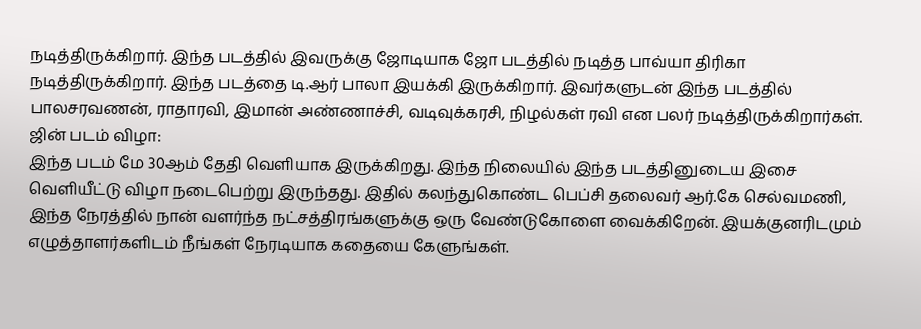நடித்திருக்கிறார். இந்த படத்தில் இவருக்கு ஜோடியாக ஜோ படத்தில் நடித்த பாவ்யா திரிகா நடித்திருக்கிறார். இந்த படத்தை டி.ஆர் பாலா இயக்கி இருக்கிறார். இவர்களுடன் இந்த படத்தில் பாலசரவணன், ராதாரவி, இமான் அண்ணாச்சி, வடிவுக்கரசி, நிழல்கள் ரவி என பலர் நடித்திருக்கிறார்கள்.
ஜின் படம் விழா:
இந்த படம் மே 30ஆம் தேதி வெளியாக இருக்கிறது. இந்த நிலையில் இந்த படத்தினுடைய இசை வெளியீட்டு விழா நடைபெற்று இருந்தது. இதில் கலந்துகொண்ட பெப்சி தலைவர் ஆர்.கே செல்வமணி, இந்த நேரத்தில் நான் வளர்ந்த நட்சத்திரங்களுக்கு ஒரு வேண்டுகோளை வைக்கிறேன். இயக்குனரிடமும் எழுத்தாளர்களிடம் நீங்கள் நேரடியாக கதையை கேளுங்கள்.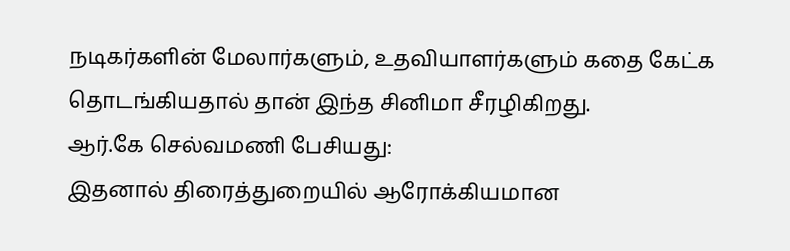நடிகர்களின் மேலார்களும், உதவியாளர்களும் கதை கேட்க தொடங்கியதால் தான் இந்த சினிமா சீரழிகிறது.
ஆர்.கே செல்வமணி பேசியது:
இதனால் திரைத்துறையில் ஆரோக்கியமான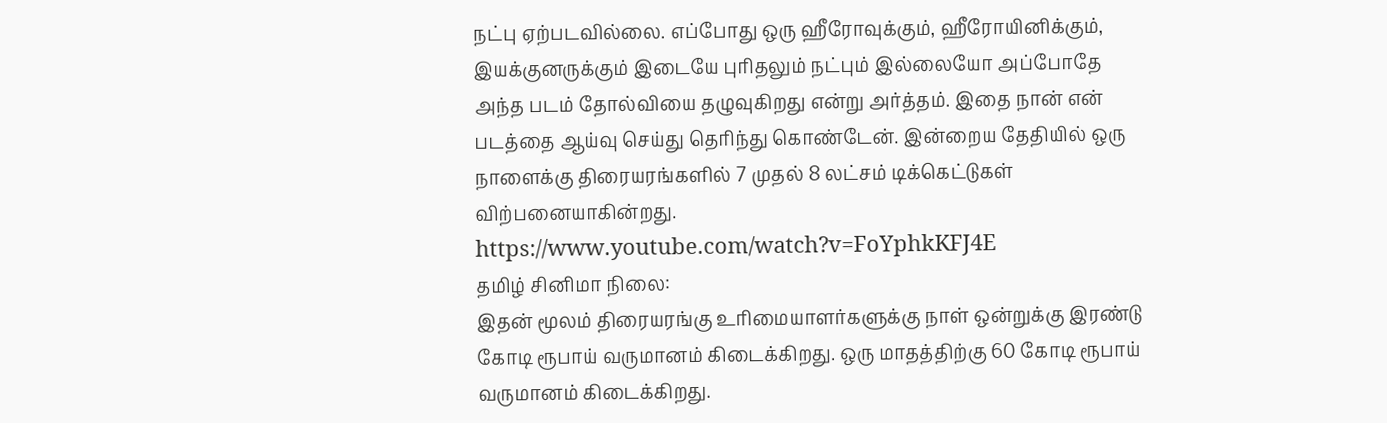நட்பு ஏற்படவில்லை. எப்போது ஒரு ஹீரோவுக்கும், ஹீரோயினிக்கும், இயக்குனருக்கும் இடையே புரிதலும் நட்பும் இல்லையோ அப்போதே அந்த படம் தோல்வியை தழுவுகிறது என்று அர்த்தம். இதை நான் என் படத்தை ஆய்வு செய்து தெரிந்து கொண்டேன். இன்றைய தேதியில் ஒரு நாளைக்கு திரையரங்களில் 7 முதல் 8 லட்சம் டிக்கெட்டுகள் விற்பனையாகின்றது.
https://www.youtube.com/watch?v=FoYphkKFJ4E
தமிழ் சினிமா நிலை:
இதன் மூலம் திரையரங்கு உரிமையாளர்களுக்கு நாள் ஒன்றுக்கு இரண்டு கோடி ரூபாய் வருமானம் கிடைக்கிறது. ஒரு மாதத்திற்கு 60 கோடி ரூபாய் வருமானம் கிடைக்கிறது.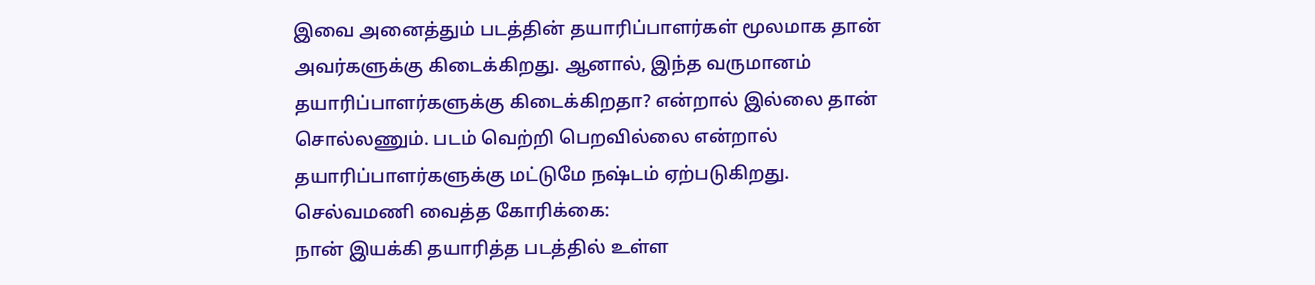இவை அனைத்தும் படத்தின் தயாரிப்பாளர்கள் மூலமாக தான் அவர்களுக்கு கிடைக்கிறது. ஆனால், இந்த வருமானம் தயாரிப்பாளர்களுக்கு கிடைக்கிறதா? என்றால் இல்லை தான் சொல்லணும். படம் வெற்றி பெறவில்லை என்றால் தயாரிப்பாளர்களுக்கு மட்டுமே நஷ்டம் ஏற்படுகிறது.
செல்வமணி வைத்த கோரிக்கை:
நான் இயக்கி தயாரித்த படத்தில் உள்ள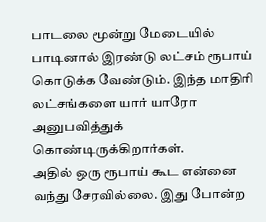பாடலை மூன்று மேடையில் பாடினால் இரண்டு லட்சம் ரூபாய் கொடுக்க வேண்டும். இந்த மாதிரி லட்சங்களை யார் யாரோ அனுபவித்துக் கொண்டிருக்கிறார்கள்.
அதில் ஒரு ரூபாய் கூட என்னை வந்து சேரவில்லை. இது போன்ற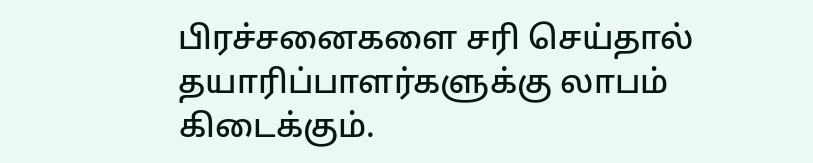பிரச்சனைகளை சரி செய்தால் தயாரிப்பாளர்களுக்கு லாபம் கிடைக்கும்.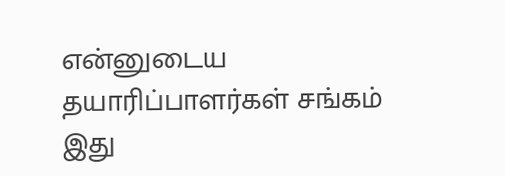என்னுடைய தயாரிப்பாளர்கள் சங்கம் இது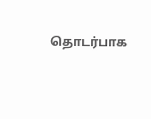தொடர்பாக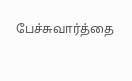பேச்சுவார்த்தை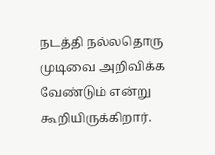நடத்தி நல்லதொரு முடிவை அறிவிக்க வேண்டும் என்று கூறியிருக்கிறார்.